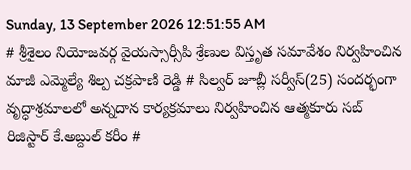Sunday, 13 September 2026 12:51:55 AM
# శ్రీశైలం నియోజవర్గ వైయస్సార్సీపి శ్రేణుల విస్తృత సమావేశం నిర్వహించిన మాజీ ఎమ్మెల్యే శిల్ప చక్రపాణి రెడ్డి # సిల్వర్ జూబ్లీ సర్వీస్(25) సందర్భంగా వృద్ధాశ్రమాలలో అన్నదాన కార్యక్రమాలు నిర్వహించిన ఆత్మకూరు సబ్ రిజిస్టార్ కే.అబ్దుల్ కరీం #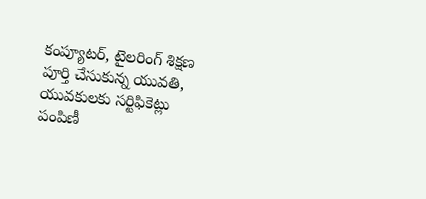కంప్యూటర్, టైలరింగ్ శిక్షణ పూర్తి చేసుకున్న యువతి, యువకులకు సర్టిఫికెట్లు పంపిణీ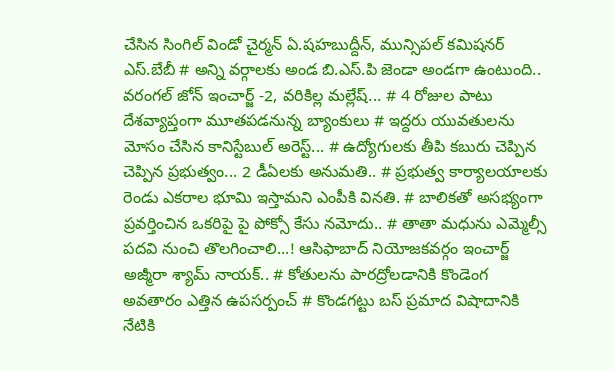చేసిన సింగిల్ విండో చైర్మన్ ఏ.షహబుద్దీన్, మున్సిపల్ కమిషనర్ ఎస్.బేబీ # అన్ని వర్గాలకు అండ బి.ఎస్.పి జెండా అండగా ఉంటుంది.. వరంగల్ జోన్ ఇంచార్జ్ -2, వరికిల్ల మల్లేష్... # 4 రోజుల పాటు దేశవ్యాప్తంగా మూతపడనున్న బ్యాంకులు # ఇద్దరు యువతులను మోసం చేసిన కానిస్టేబుల్ అరెస్ట్... # ఉద్యోగులకు తీపి కబురు చెప్పిన చెప్పిన ప్రభుత్వం... 2 డీఏలకు అనుమతి.. # ప్రభుత్వ కార్యాలయాలకు రెండు ఎకరాల భూమి ఇస్తామని ఎంపీకి వినతి. # బాలికతో అసభ్యంగా ప్రవర్తించిన ఒకరిపై పై పోక్సో కేసు నమోదు.. # తాతా మధును ఎమ్మెల్సీ పదవి నుంచి తొలగించాలి...! ఆసిఫాబాద్ నియోజకవర్గం ఇంచార్జ్ అజ్మీరా శ్యామ్ నాయక్.. # కోతులను పారద్రోలడానికి కొండెంగ అవతారం ఎత్తిన ఉపసర్పంచ్ # కొండగట్టు బస్ ప్రమాద విషాదానికి నేటికి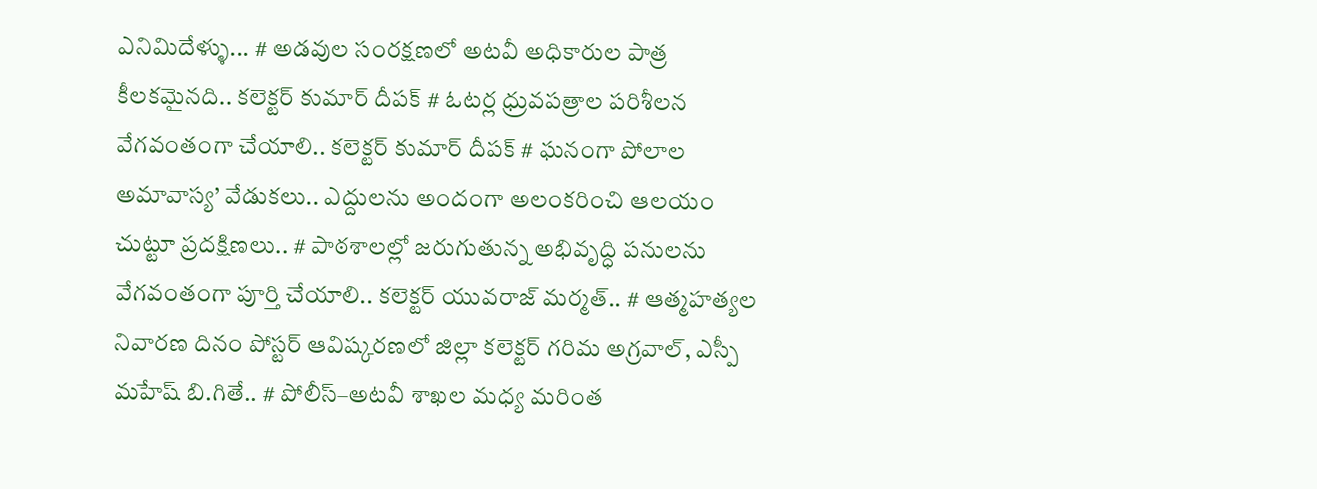ఎనిమిదేళ్ళు... # అడవుల సంరక్షణలో అటవీ అధికారుల పాత్ర కీలకమైనది.. కలెక్టర్ కుమార్ దీపక్ # ఓటర్ల ధ్రువపత్రాల పరిశీలన వేగవంతంగా చేయాలి.. కలెక్టర్ కుమార్ దీపక్ # ఘనంగా పోలాల అమావాస్య’ వేడుకలు.. ఎద్దులను అందంగా అలంకరించి ఆలయం చుట్టూ ప్రదక్షిణలు.. # పాఠశాలల్లో జరుగుతున్న అభివృద్ధి పనులను వేగవంతంగా పూర్తి చేయాలి.. కలెక్టర్ యువరాజ్ మర్మత్.. # ఆత్మహత్యల నివారణ దినం పోస్టర్ ఆవిష్కరణలో జిల్లా కలెక్టర్ గరిమ అగ్రవాల్, ఎస్పీ మహేష్ బి.గితే.. # పోలీస్–అటవీ శాఖల మధ్య మరింత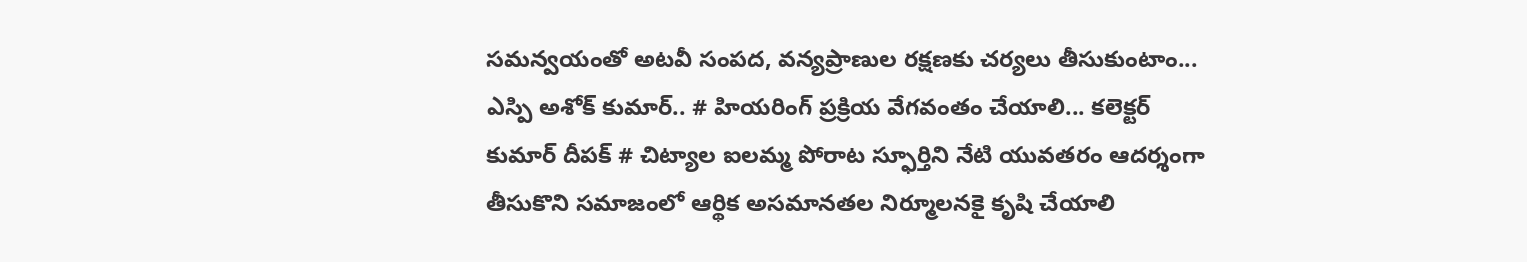సమన్వయంతో అటవీ సంపద, వన్యప్రాణుల రక్షణకు చర్యలు తీసుకుంటాం... ఎస్పి అశోక్ కుమార్.. # హియరింగ్ ప్రక్రియ వేగవంతం చేయాలి... కలెక్టర్ కుమార్ దీపక్ # చిట్యాల ఐలమ్మ పోరాట స్ఫూర్తిని నేటి యువతరం ఆదర్శంగా తీసుకొని సమాజంలో ఆర్థిక అసమానతల నిర్మూలనకై కృషి చేయాలి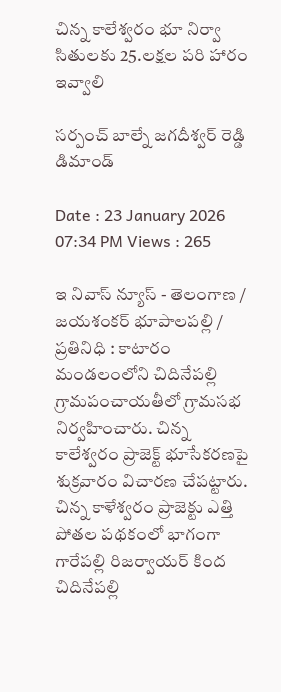చిన్న కాలేశ్వరం భూ నిర్వా సితులకు 25.లక్షల పరి హారం ఇవ్వాలి

సర్పంచ్ బాల్నే జగదీశ్వర్ రెడ్డి డిమాండ్

Date : 23 January 2026 07:34 PM Views : 265

ఇ నివాస్ న్యూస్ - తెలంగాణ / జయశంకర్ భూపాలపల్లి / ప్రతినిధి : కాటారం మండలంలోని చిదినేపల్లి గ్రామపంచాయతీలో గ్రామసభ నిర్వహించారు. చిన్న కాలేశ్వరం ప్రాజెక్ట్ భూసేకరణపై శుక్రవారం విచారణ చేపట్టారు. చిన్న కాళేశ్వరం ప్రాజెక్టు ఎత్తి పోతల పథకంలో భాగంగా గారేపల్లి రిజర్వాయర్ కింద చిదినేపల్లి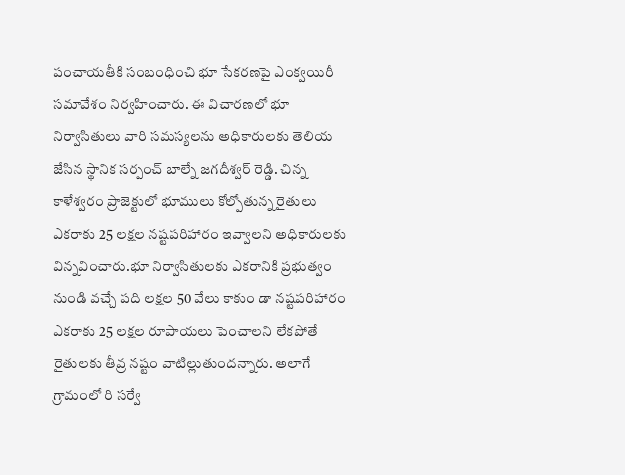పంచాయతీకి సంబంధించి భూ సేకరణపై ఎంక్వయిరీ సమావేశం నిర్వహించారు. ఈ విచారణలో భూ నిర్వాసితులు వారి సమస్యలను అధికారులకు తెలియ జేసిన స్థానిక సర్పంచ్ బాల్నే జగదీశ్వర్ రెడ్డి. చిన్న కాళేశ్వరం ప్రాజెక్టులో భూములు కోల్పోతున్న రైతులు ఎకరాకు 25 లక్షల నష్టపరిహారం ఇవ్వాలని అధికారులకు విన్నవించారు.భూ నిర్వాసితులకు ఎకరానికి ప్రభుత్వం నుండి వచ్చే పది లక్షల 50 వేలు కాకుం డా నష్టపరిహారం ఎకరాకు 25 లక్షల రూపాయలు పెంచాలని లేకపోతే రైతులకు తీవ్ర నష్టం వాటిల్లుతుందన్నారు. అలాగే గ్రామంలో రి సర్వే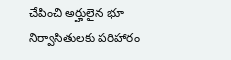చేపించి అర్హులైన భూ నిర్వాసితులకు పరిహారం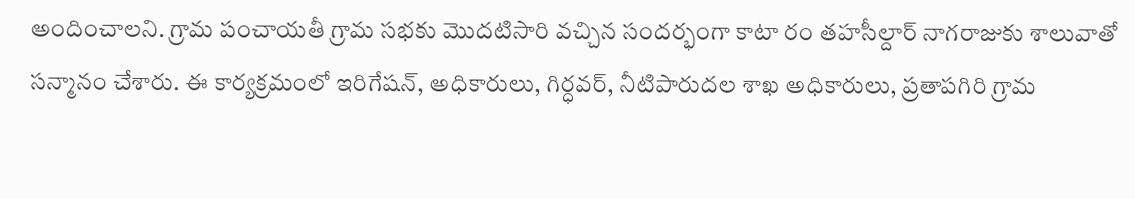అందించాలని. గ్రామ పంచాయతీ గ్రామ సభకు మొదటిసారి వచ్చిన సందర్భంగా కాటా రం తహసీల్దార్ నాగరాజుకు శాలువాతో సన్మానం చేశారు. ఈ కార్యక్రమంలో ఇరిగేషన్, అధికారులు, గిర్ధవర్, నీటిపారుదల శాఖ అధికారులు, ప్రతాపగిరి గ్రామ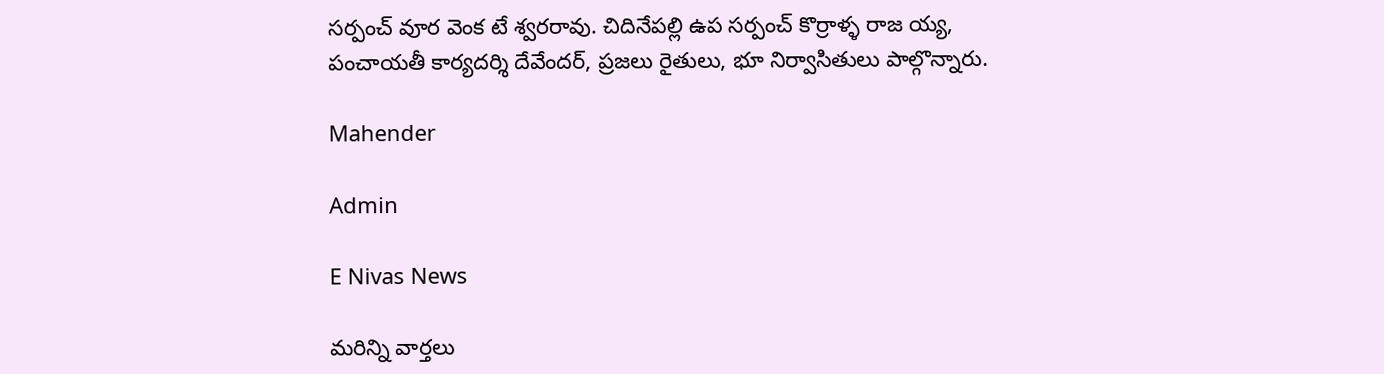సర్పంచ్ వూర వెంక టే శ్వరరావు. చిదినేపల్లి ఉప సర్పంచ్ కొర్రాళ్ళ రాజ య్య, పంచాయతీ కార్యదర్శి దేవేందర్, ప్రజలు రైతులు, భూ నిర్వాసితులు పాల్గొన్నారు.

Mahender

Admin

E Nivas News

మరిన్ని వార్తలు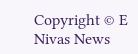Copyright © E Nivas News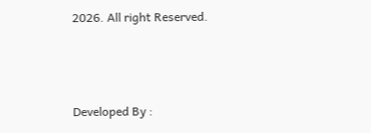2026. All right Reserved.



Developed By :